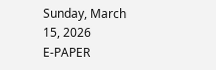Sunday, March 15, 2026
E-PAPER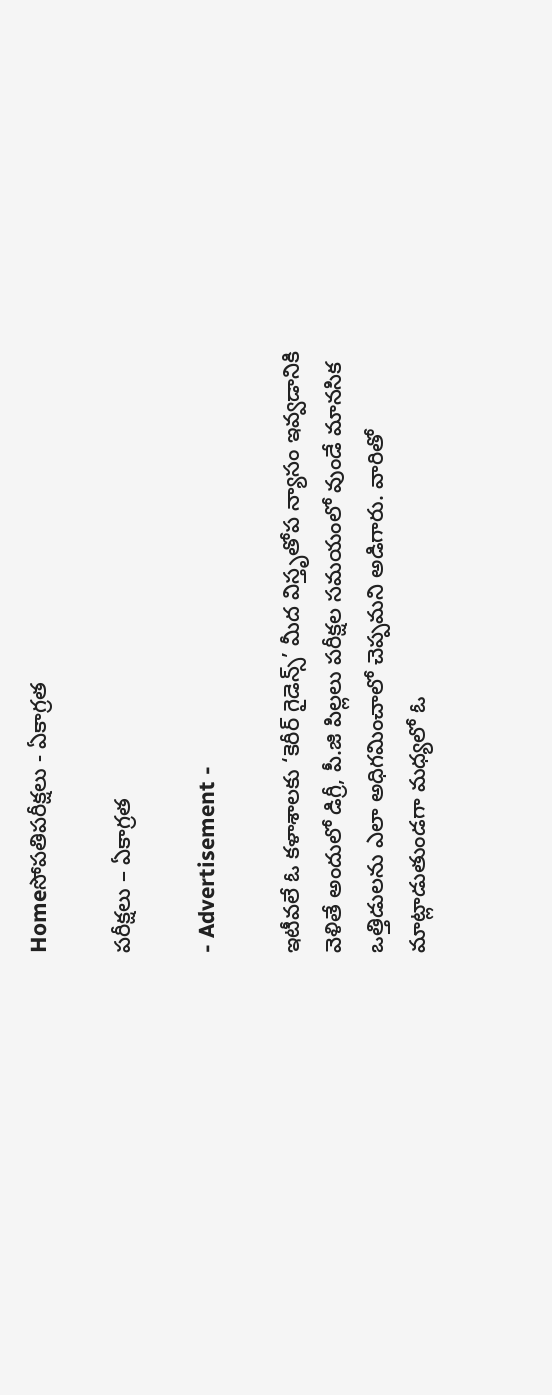Homeసోపతిపరీక్షలు - ఏకాగ్రత

పరీక్షలు – ఏకాగ్రత

- Advertisement -

ఇటీవలే ఓ కళాశాలకు ‘కెరీర్‌ గైడెన్స్‌’ మీద విస్తృతోప న్యాసం ఇవ్వడానికి వెళితే అందులో డిగ్రీ, పీ.జి పిల్లలు పరీక్షల సమయంలో వుండే మానసిక ఒత్తిడులను ఎలా అధిగమించాలో చెప్పమని అడిగారు. వారితో మాట్లాడుతుండగా మధ్యలో ఓ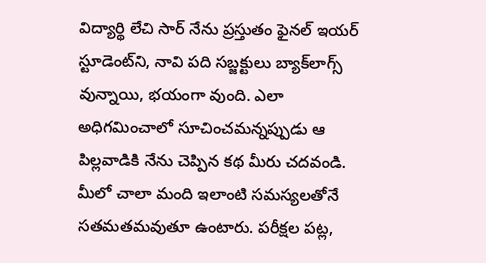విద్యార్థి లేచి సార్‌ నేను ప్రస్తుతం ఫైనల్‌ ఇయర్‌ స్టూడెంట్‌ని, నావి పది సబ్జక్టులు బ్యాక్‌లాగ్స్‌ వున్నాయి, భయంగా వుంది. ఎలా అధిగమించాలో సూచించమన్నప్పుడు ఆ పిల్లవాడికి నేను చెప్పిన కథ మీరు చదవండి. మీలో చాలా మంది ఇలాంటి సమస్యలతోనే సతమతమవుతూ ఉంటారు. పరీక్షల పట్ల,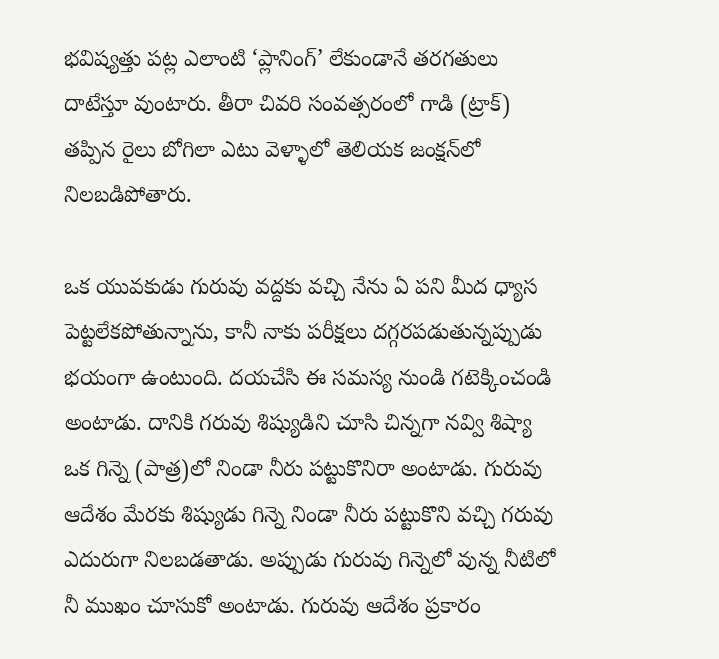భవిష్యత్తు పట్ల ఎలాంటి ‘ప్లానింగ్‌’ లేకుండానే తరగతులు దాటేస్తూ వుంటారు. తీరా చివరి సంవత్సరంలో గాడి (ట్రాక్‌) తప్పిన రైలు బోగిలా ఎటు వెళ్ళాలో తెలియక జంక్షన్‌లో నిలబడిపోతారు.

ఒక యువకుడు గురువు వద్దకు వచ్చి నేను ఏ పని మీద ధ్యాస పెట్టలేకపోతున్నాను, కానీ నాకు పరీక్షలు దగ్గరపడుతున్నప్పుడు భయంగా ఉంటుంది. దయచేసి ఈ సమస్య నుండి గటెక్కించండి అంటాడు. దానికి గరువు శిష్యుడిని చూసి చిన్నగా నవ్వి శిష్యా ఒక గిన్నె (పాత్ర)లో నిండా నీరు పట్టుకొనిరా అంటాడు. గురువు ఆదేశం మేరకు శిష్యుడు గిన్నె నిండా నీరు పట్టుకొని వచ్చి గరువు ఎదురుగా నిలబడతాడు. అప్పుడు గురువు గిన్నెలో వున్న నీటిలో నీ ముఖం చూసుకో అంటాడు. గురువు ఆదేశం ప్రకారం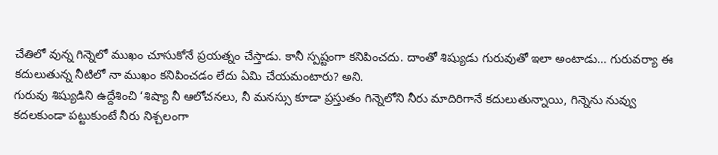చేతిలో వున్న గిన్నెలో ముఖం చూసుకోనే ప్రయత్నం చేస్తాడు. కానీ స్పష్టంగా కనిపించదు. దాంతో శిష్యుడు గురువుతో ఇలా అంటాడు… గురువర్యా ఈ కదులుతున్న నీటిలో నా ముఖం కనిపించడం లేదు ఏమి చేయమంటారు? అని.
గురువు శిష్యుడిని ఉద్దేశించి ‘శిష్యా నీ ఆలోచనలు, నీ మనస్సు కూడా ప్రస్తుతం గిన్నెలోని నీరు మాదిరిగానే కదులుతున్నాయి, గిన్నెను నువ్వు కదలకుండా పట్టుకుంటే నీరు నిశ్చలంగా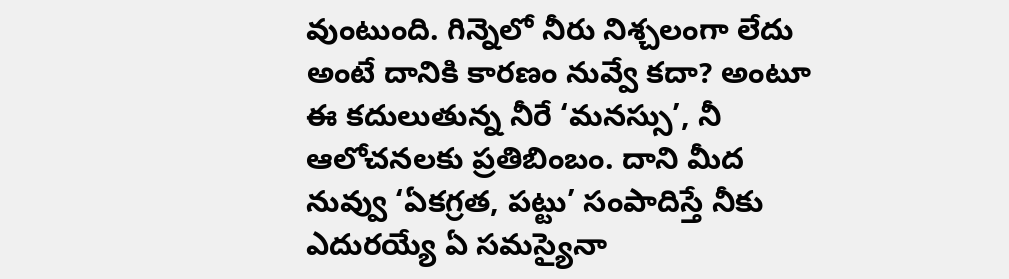వుంటుంది. గిన్నెలో నీరు నిశ్చలంగా లేదు అంటే దానికి కారణం నువ్వే కదా? అంటూ ఈ కదులుతున్న నీరే ‘మనస్సు’, నీ ఆలోచనలకు ప్రతిబింబం. దాని మీద నువ్వు ‘ఏకగ్రత, పట్టు’ సంపాదిస్తే నీకు ఎదురయ్యే ఏ సమస్యైనా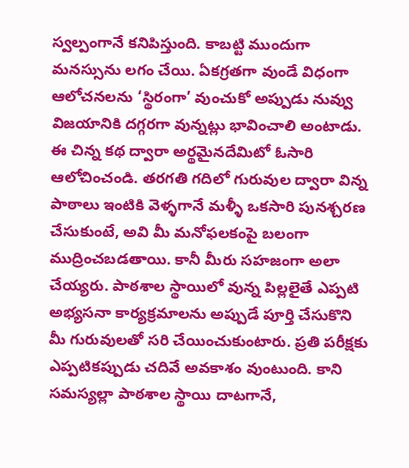స్వల్పంగానే కనిపిస్తుంది. కాబట్టి ముందుగా మనస్సును లగం చేయి. ఏకగ్రతగా వుండే విధంగా ఆలోచనలను ‘స్థిరంగా’ వుంచుకో అప్పుడు నువ్వు విజయానికి దగ్గరగా వున్నట్లు భావించాలి అంటాడు.
ఈ చిన్న కథ ద్వారా అర్థమైనదేమిటో ఓసారి ఆలోచించండి. తరగతి గదిలో గురువుల ద్వారా విన్న పాఠాలు ఇంటికి వెళ్ళగానే మళ్ళీ ఒకసారి పునశ్చరణ చేసుకుంటే, అవి మీ మనోఫలకంపై బలంగా ముద్రించబడతాయి. కానీ మీరు సహజంగా అలా చేయ్యరు. పాఠశాల స్థాయిలో వున్న పిల్లలైతే ఎప్పటి అభ్యసనా కార్యక్రమాలను అప్పుడే పూర్తి చేసుకొని మీ గురువులతో సరి చేయించుకుంటారు. ప్రతి పరీక్షకు ఎప్పటికప్పుడు చదివే అవకాశం వుంటుంది. కాని సమస్యల్లా పాఠశాల స్థాయి దాటగానే,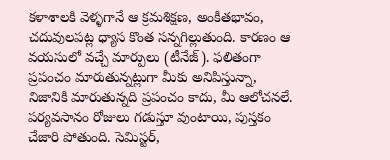కళాశాలకి వెళ్ళగానే ఆ క్రమశిక్షణ, అంకితభావం, చదువులపట్ల ధ్యాస కొంత సన్నగిల్లుతుంది. కారణం ఆ వయసులో వచ్చే మార్పులు (టీనేజ్‌). ఫలితంగా ప్రపంచం మారుతున్నట్లుగా మీకు అనిపిస్తున్నా, నిజానికి మారుతున్నది ప్రపంచం కాదు, మీ ఆలోచనలే. పర్యవసానం రోజులు గడుస్తూ వుంటాయి, పుస్తకం చేజారి పోతుంది. సెమిస్టర్‌,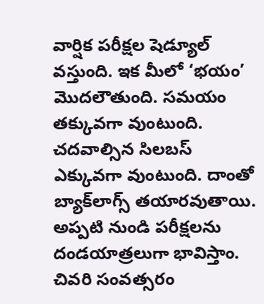వార్షిక పరీక్షల షెడ్యూల్‌ వస్తుంది. ఇక మీలో ‘భయం’ మొదలౌతుంది. సమయం తక్కువగా వుంటుంది. చదవాల్సిన సిలబస్‌ ఎక్కువగా వుంటుంది. దాంతో బ్యాక్‌లాగ్స్‌ తయారవుతాయి. అప్పటి నుండి పరీక్షలను దండయాత్రలుగా భావిస్తాం. చివరి సంవత్సరం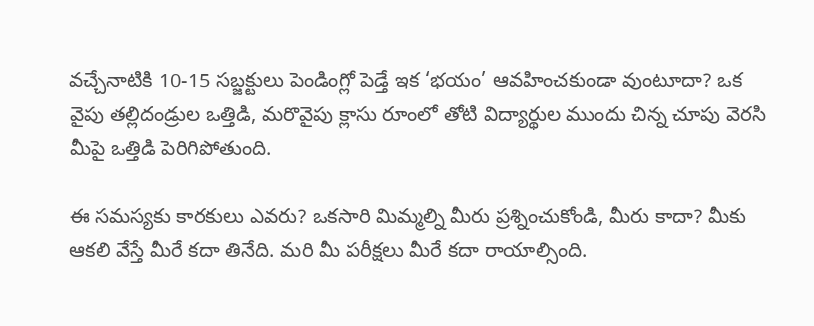వచ్చేనాటికి 10-15 సబ్జక్టులు పెండింగ్లో పెడ్తే ఇక ‘భయం’ ఆవహించకుండా వుంటూదా? ఒక వైపు తల్లిదండ్రుల ఒత్తిడి, మరొవైపు క్లాసు రూంలో తోటి విద్యార్థుల ముందు చిన్న చూపు వెరసి మీపై ఒత్తిడి పెరిగిపోతుంది.

ఈ సమస్యకు కారకులు ఎవరు? ఒకసారి మిమ్మల్ని మీరు ప్రశ్నించుకోండి, మీరు కాదా? మీకు ఆకలి వేస్తే మీరే కదా తినేది. మరి మీ పరీక్షలు మీరే కదా రాయాల్సింది.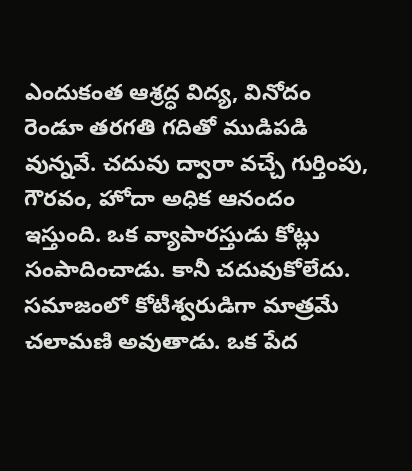ఎందుకంత ఆశ్రద్ధ విద్య, వినోదం రెండూ తరగతి గదితో ముడిపడి వున్నవే. చదువు ద్వారా వచ్చే గుర్తింపు, గౌరవం, హోదా అధిక ఆనందం ఇస్తుంది. ఒక వ్యాపారస్తుడు కోట్లు సంపాదించాడు. కానీ చదువుకోలేదు. సమాజంలో కోటీశ్వరుడిగా మాత్రమే చలామణి అవుతాడు. ఒక పేద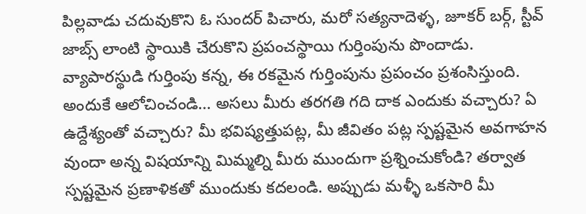పిల్లవాడు చదువుకొని ఓ సుందర్‌ పిచారు, మరో సత్యనాదెళ్ళ, జూకర్‌ బర్గ్‌, స్టీవ్‌ జాబ్స్‌ లాంటి స్థాయికి చేరుకొని ప్రపంచస్థాయి గుర్తింపును పొందాడు. వ్యాపారస్థుడి గుర్తింపు కన్న, ఈ రకమైన గుర్తింపును ప్రపంచం ప్రశంసిస్తుంది.
అందుకే ఆలోచించండి… అసలు మీరు తరగతి గది దాక ఎందుకు వచ్చారు? ఏ ఉద్దేశ్యంతో వచ్చారు? మీ భవిష్యత్తుపట్ల, మీ జీవితం పట్ల స్పష్టమైన అవగాహన వుందా అన్న విషయాన్ని మిమ్మల్ని మీరు ముందుగా ప్రశ్నించుకోండి? తర్వాత స్పష్టమైన ప్రణాళికతో ముందుకు కదలండి. అప్పుడు మళ్ళీ ఒకసారి మీ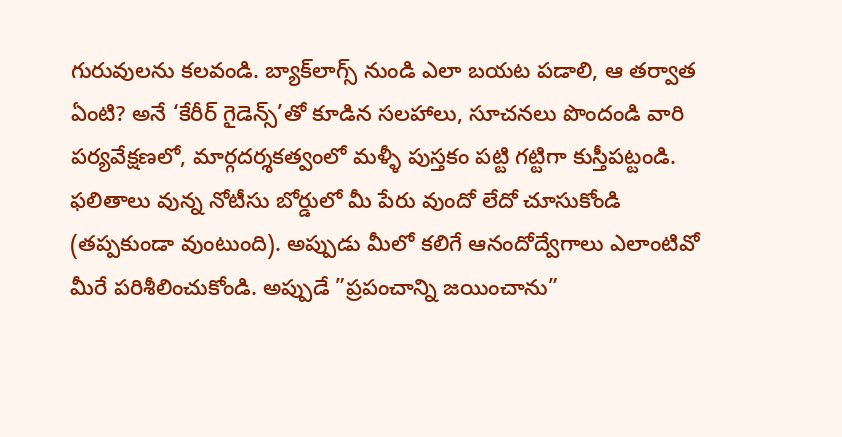గురువులను కలవండి. బ్యాక్‌లాగ్స్‌ నుండి ఎలా బయట పడాలి, ఆ తర్వాత ఏంటి? అనే ‘కేరీర్‌ గైడెన్స్‌’తో కూడిన సలహాలు, సూచనలు పొందండి వారి పర్యవేక్షణలో, మార్గదర్శకత్వంలో మళ్ళీ పుస్తకం పట్టి గట్టిగా కుస్తీపట్టండి. ఫలితాలు వున్న నోటీసు బోర్డులో మీ పేరు వుందో లేదో చూసుకోండి (తప్పకుండా వుంటుంది). అప్పుడు మీలో కలిగే ఆనందోద్వేగాలు ఎలాంటివో మీరే పరిశీలించుకోండి. అప్పుడే ”ప్రపంచాన్ని జయించాను”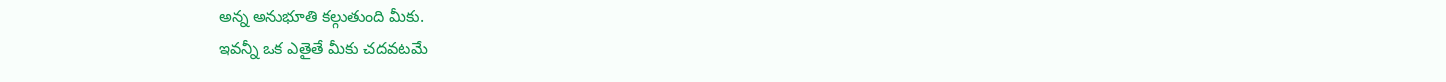అన్న అనుభూతి కల్గుతుంది మీకు.
ఇవన్నీ ఒక ఎతైతే మీకు చదవటమే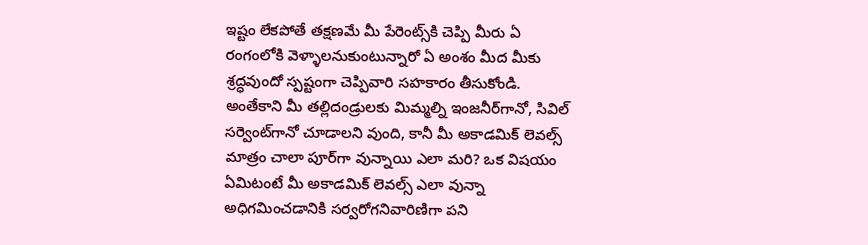ఇష్టం లేకపోతే తక్షణమే మీ పేరెంట్స్‌కి చెప్పి మీరు ఏ రంగంలోకి వెళ్ళాలనుకుంటున్నారో ఏ అంశం మీద మీకు శ్రద్ధవుందో స్పష్టంగా చెప్పివారి సహకారం తీసుకోండి. అంతేకాని మీ తల్లిదండ్రులకు మిమ్మల్ని ఇంజనీర్‌గానో, సివిల్‌ సర్వెంట్‌గానో చూడాలని వుంది, కానీ మీ అకాడమిక్‌ లెవల్స్‌ మాత్రం చాలా పూర్‌గా వున్నాయి ఎలా మరి? ఒక విషయం ఏమిటంటే మీ అకాడమిక్‌ లెవల్స్‌ ఎలా వున్నా అధిగమించడానికి సర్వరోగనివారిణిగా పని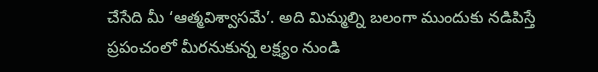చేసేది మీ ‘ఆత్మవిశ్వాసమే’. అది మిమ్మల్ని బలంగా ముందుకు నడిపిస్తే ప్రపంచంలో మీరనుకున్న లక్ష్యం నుండి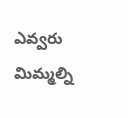ఎవ్వరు మిమ్మల్ని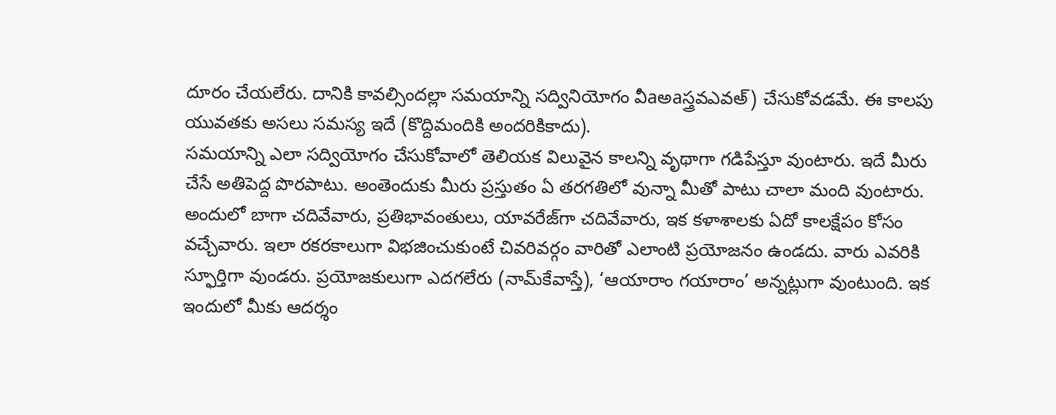దూరం చేయలేరు. దానికి కావల్సిందల్లా సమయాన్ని సద్వినియోగం వీaఅaస్త్రవఎవఅ్‌) చేసుకోవడమే. ఈ కాలపు యువతకు అసలు సమస్య ఇదే (కొద్దిమందికి అందరికికాదు).
సమయాన్ని ఎలా సద్వియోగం చేసుకోవాలో తెలియక విలువైన కాలన్ని వృథాగా గడిపేస్తూ వుంటారు. ఇదే మీరు చేసే అతిపెద్ద పొరపాటు. అంతెందుకు మీరు ప్రస్తుతం ఏ తరగతిలో వున్నా మీతో పాటు చాలా మంది వుంటారు. అందులో బాగా చదివేవారు, ప్రతిభావంతులు, యావరేజ్‌గా చదివేవారు, ఇక కళాశాలకు ఏదో కాలక్షేపం కోసం వచ్చేవారు. ఇలా రకరకాలుగా విభజించుకుంటే చివరివర్గం వారితో ఎలాంటి ప్రయోజనం ఉండదు. వారు ఎవరికి స్ఫూర్తిగా వుండరు. ప్రయోజకులుగా ఎదగలేరు (నామ్‌కేవాస్తే), ‘ఆయారాం గయారాం’ అన్నట్లుగా వుంటుంది. ఇక ఇందులో మీకు ఆదర్శం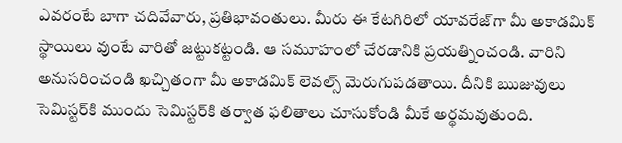ఎవరంటే బాగా చదివేవారు, ప్రతిభావంతులు. మీరు ఈ కేటగిరిలో యావరేజ్‌గా మీ అకాడమిక్‌ స్థాయిలు వుంటే వారితో జట్టుకట్టండి. ఆ సమూహంలో చేరడానికి ప్రయత్నించండి. వారిని అనుసరించండి ఖచ్చితంగా మీ అకాడమిక్‌ లెవల్స్‌ మెరుగుపడతాయి. దీనికి ఋజువులు సెమిస్టర్‌కి ముందు సెమిస్టర్‌కి తర్వాత ఫలితాలు చూసుకోండి మీకే అర్థమవుతుంది.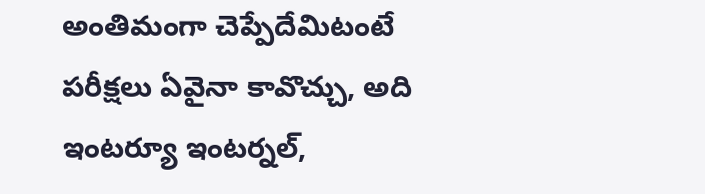అంతిమంగా చెప్పేదేమిటంటే పరీక్షలు ఏవైనా కావొచ్చు, అది ఇంటర్యూ ఇంటర్నల్‌,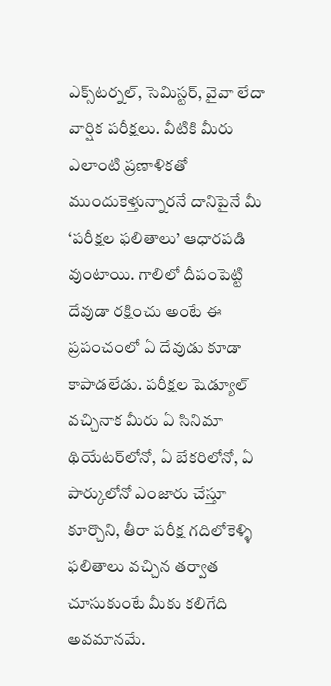ఎక్స్‌టర్నల్‌, సెమిస్టర్‌, వైవా లేదా వార్షిక పరీక్షలు. వీటికి మీరు ఎలాంటి ప్రణాళికతో ముందుకెళ్తున్నారనే దానిపైనే మీ ‘పరీక్షల ఫలితాలు’ ఆధారపడి వుంటాయి. గాలిలో దీపంపెట్టి దేవుడా రక్షించు అంటే ఈ ప్రపంచంలో ఏ దేవుడు కూడా కాపాడలేడు. పరీక్షల షెడ్యూల్‌ వచ్చినాక మీరు ఏ సినిమా థియేటర్‌లోనో, ఏ బేకరిలోనో, ఏ పార్కులోనో ఎంజారు చేస్తూ కూర్చొని, తీరా పరీక్ష గదిలోకెళ్ళి ఫలితాలు వచ్చిన తర్వాత చూసుకుంటే మీకు కలిగేది అవమానమే.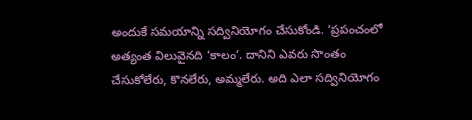అందుకే సమయాన్ని సద్వినియోగం చేసుకోండి. ‘ప్రపంచంలో అత్యంత విలువైనది ‘కాలం’. దానిని ఎవరు సొంతం చేసుకోలేరు, కొనలేరు, అమ్మలేరు. అది ఎలా సద్వినియోగం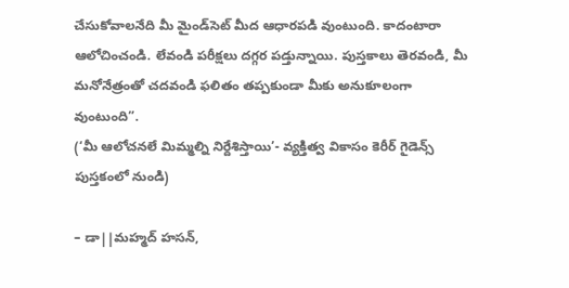చేసుకోవాలనేది మీ మైండ్‌సెట్‌ మీద ఆధారపడి వుంటుంది. కాదంటారా ఆలోచించండి. లేవండి పరీక్షలు దగ్గర పడ్తున్నాయి. పుస్తకాలు తెరవండి, మీ మనోనేత్రంతో చదవండి ఫలితం తప్పకుండా మీకు అనుకూలంగా వుంటుంది”.
(‘మీ ఆలోచనలే మిమ్మల్ని నిర్దేశిస్తాయి’- వ్యక్తిత్వ వికాసం కెరీర్‌ గైడెన్స్‌ పుస్తకంలో నుండి)

– డా||మహ్మద్‌ హసన్‌,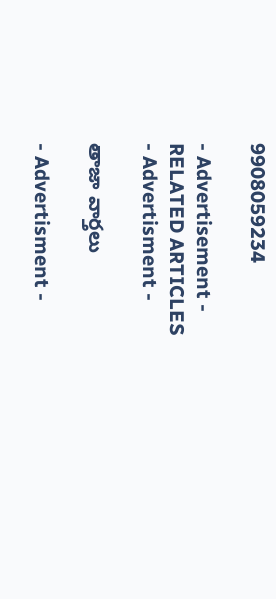9908059234

- Advertisement -
RELATED ARTICLES
- Advertisment -

తాజా వార్తలు

- Advertisment -